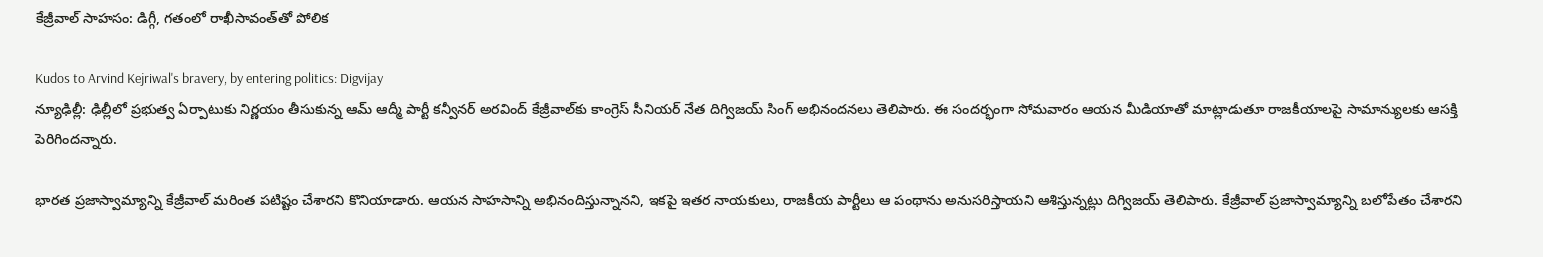కేజ్రీవాల్ సాహసం: డిగ్గీ, గతంలో రాఖీసావంత్‌తో పోలిక

Kudos to Arvind Kejriwal's bravery, by entering politics: Digvijay
న్యూఢిల్లీ: ఢిల్లీలో ప్రభుత్వ ఏర్పాటుకు నిర్ణయం తీసుకున్న ఆమ్ ఆద్మీ పార్టీ కన్వీనర్ అరవింద్ కేజ్రీవాల్‌కు కాంగ్రెస్ సీనియర్ నేత దిగ్విజయ్ సింగ్ అభినందనలు తెలిపారు. ఈ సందర్భంగా సోమవారం ఆయన మీడియాతో మాట్లాడుతూ రాజకీయాలపై సామాన్యులకు ఆసక్తి పెరిగిందన్నారు.

భారత ప్రజాస్వామ్యాన్ని కేజ్రీవాల్ మరింత పటిష్టం చేశారని కొనియాడారు. ఆయన సాహసాన్ని అభినందిస్తున్నానని, ఇకపై ఇతర నాయకులు, రాజకీయ పార్టీలు ఆ పంథాను అనుసరిస్తాయని ఆశిస్తున్నట్లు దిగ్విజయ్ తెలిపారు. కేజ్రీవాల్ ప్రజాస్వామ్యాన్ని బలోపేతం చేశారని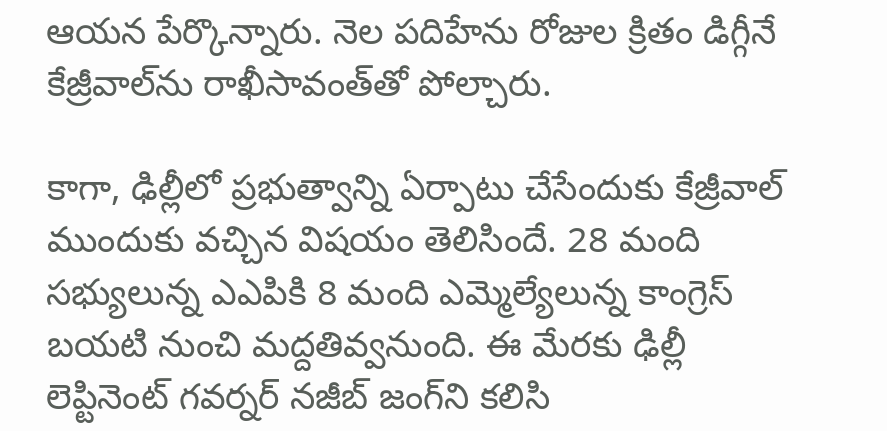ఆయన పేర్కొన్నారు. నెల పదిహేను రోజుల క్రితం డిగ్గీనే కేజ్రీవాల్‌ను రాఖీసావంత్‌తో పోల్చారు.

కాగా, ఢిల్లీలో ప్రభుత్వాన్ని ఏర్పాటు చేసేందుకు కేజ్రీవాల్ ముందుకు వచ్చిన విషయం తెలిసిందే. 28 మంది సభ్యులున్న ఎఎపికి 8 మంది ఎమ్మెల్యేలున్న కాంగ్రెస్ బయటి నుంచి మద్దతివ్వనుంది. ఈ మేరకు ఢిల్లీ లెప్టినెంట్ గవర్నర్ నజీబ్ జంగ్‌ని కలిసి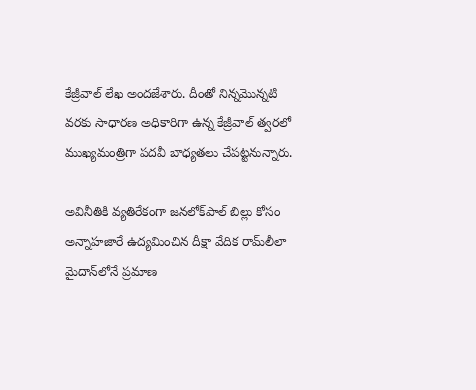కేజ్రీవాల్ లేఖ అందజేశారు. దీంతో నిన్నమొన్నటి వరకు సాధారణ అధికారిగా ఉన్న కేజ్రీవాల్ త్వరలో ముఖ్యమంత్రిగా పదవీ బాధ్యతలు చేపట్టనున్నారు.

అవినీతికి వ్యతిరేకంగా జనలోక్‌పాల్ బిల్లు కోసం అన్నాహజారే ఉద్యమించిన దీక్షా వేదిక రామ్‌లీలా మైదాన్‌లోనే ప్రమాణ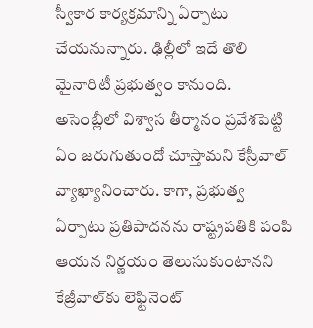స్వీకార కార్యక్రమాన్ని ఏర్పాటు చేయనున్నారు. ఢిల్లీలో ఇదే తొలి మైనారిటీ ప్రభుత్వం కానుంది. అసెంబ్లీలో విశ్వాస తీర్మానం ప్రవేశపెట్టి ఏం జరుగుతుందో చూస్తామని కేస్రీవాల్ వ్యాఖ్యానించారు. కాగా, ప్రభుత్వ ఏర్పాటు ప్రతిపాదనను రాష్ట్రపతికి పంపి ఆయన నిర్ణయం తెలుసుకుంటానని కేజ్రీవాల్‌కు లెఫ్టినెంట్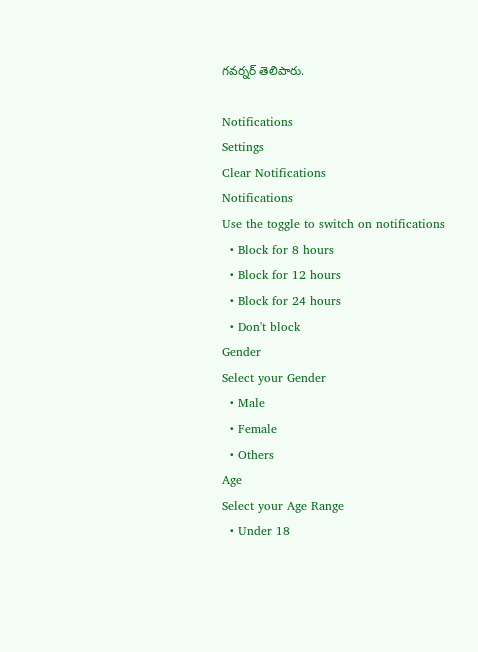గవర్నర్ తెలిపారు.

Notifications
Settings
Clear Notifications
Notifications
Use the toggle to switch on notifications
  • Block for 8 hours
  • Block for 12 hours
  • Block for 24 hours
  • Don't block
Gender
Select your Gender
  • Male
  • Female
  • Others
Age
Select your Age Range
  • Under 18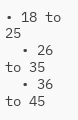• 18 to 25
  • 26 to 35
  • 36 to 45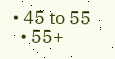• 45 to 55
  • 55+